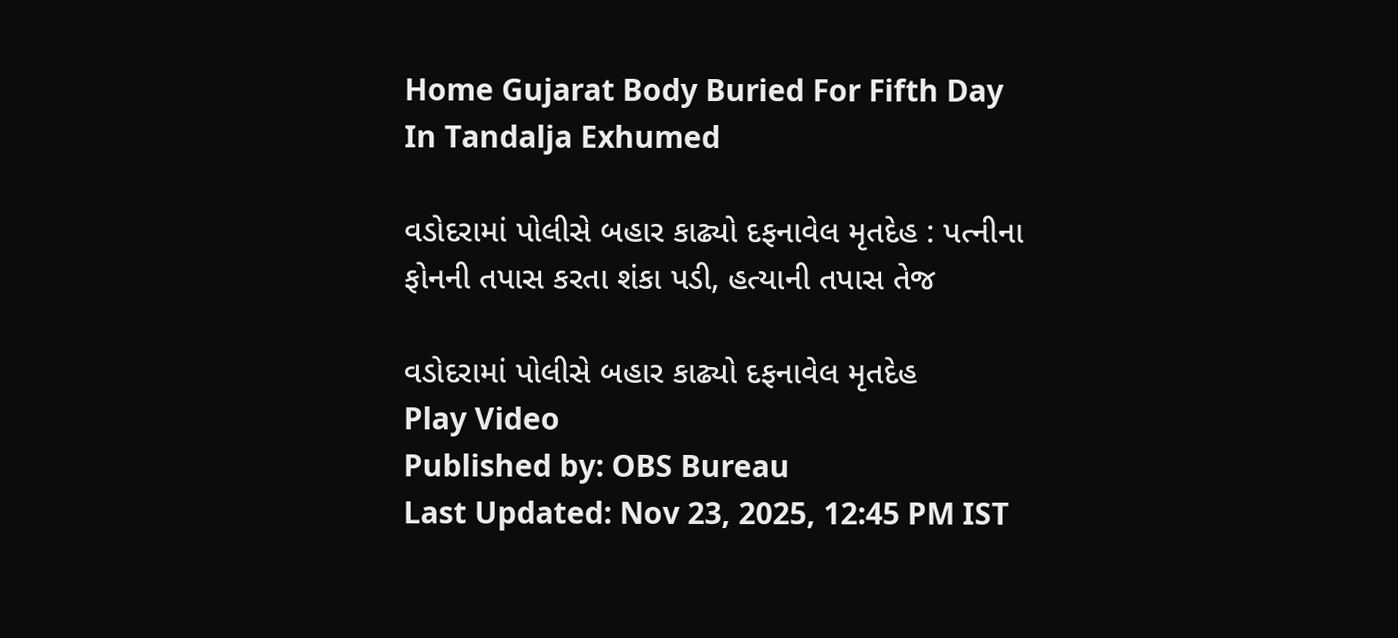Home Gujarat Body Buried For Fifth Day In Tandalja Exhumed

વડોદરામાં પોલીસે બહાર કાઢ્યો દફનાવેલ મૃતદેહ : પત્નીના ફોનની તપાસ કરતા શંકા પડી, હત્યાની તપાસ તેજ

વડોદરામાં પોલીસે બહાર કાઢ્યો દફનાવેલ મૃતદેહ
Play Video
Published by: OBS Bureau
Last Updated: Nov 23, 2025, 12:45 PM IST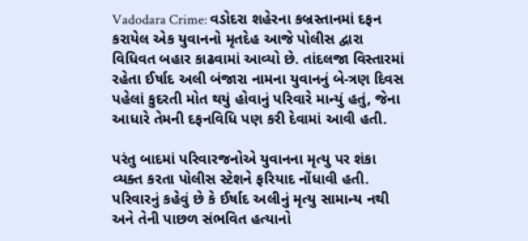Vadodara Crime: વડોદરા શહેરના કબ્રસ્તાનમાં દફન કરાયેલ એક યુવાનનો મૃતદેહ આજે પોલીસ દ્વારા વિધિવત બહાર કાઢવામાં આવ્યો છે. તાંદલજા વિસ્તારમાં રહેતા ઈર્ષાદ અલી બંજારા નામના યુવાનનું બે-ત્રણ દિવસ પહેલાં કુદરતી મોત થયું હોવાનું પરિવારે માન્યું હતું, જેના આધારે તેમની દફનવિધિ પણ કરી દેવામાં આવી હતી.

પરંતુ બાદમાં પરિવારજનોએ યુવાનના મૃત્યુ પર શંકા વ્યક્ત કરતા પોલીસ સ્ટેશને ફરિયાદ નોંધાવી હતી. પરિવારનું કહેવું છે કે ઈર્ષાદ અલીનું મૃત્યુ સામાન્ય નથી અને તેની પાછળ સંભવિત હત્યાનો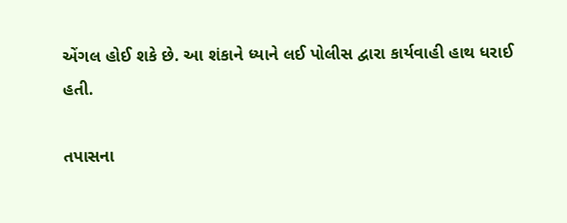એંગલ હોઈ શકે છે. આ શંકાને ધ્યાને લઈ પોલીસ દ્વારા કાર્યવાહી હાથ ધરાઈ હતી.

તપાસના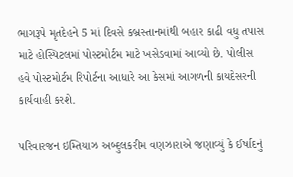ભાગરૂપે મૃતદેહને 5 માં દિવસે કબ્રસ્તાનમાંથી બહાર કાઢી વધુ તપાસ માટે હોસ્પિટલમાં પોસ્ટમોર્ટમ માટે ખસેડવામાં આવ્યો છે. પોલીસ હવે પોસ્ટમોર્ટમ રિપોર્ટના આધારે આ કેસમાં આગળની કાયદેસરની કાર્યવાહી કરશે.

પરિવારજન ઇમ્તિયાઝ અબ્દુલકરીમ વણઝારાએ જણાવ્યું કે ઈર્ષાદનું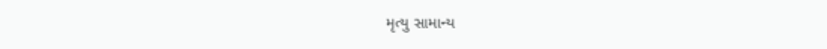મૃત્યુ સામાન્ય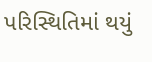પરિસ્થિતિમાં થયું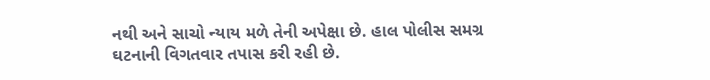નથી અને સાચો ન્યાય મળે તેની અપેક્ષા છે. હાલ પોલીસ સમગ્ર ઘટનાની વિગતવાર તપાસ કરી રહી છે.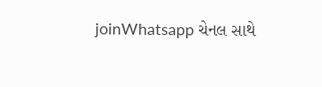joinWhatsapp ચેનલ સાથે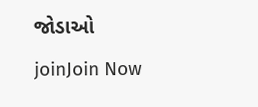જોડાઓ
joinJoin Now